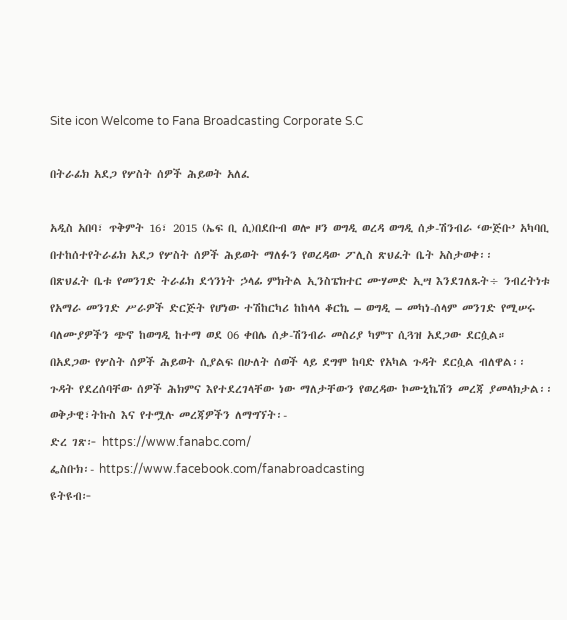Site icon Welcome to Fana Broadcasting Corporate S.C

በትራፊክ አደጋ የሦስት ሰዎች ሕይወት አለፈ

አዲስ አበባ፣ ጥቅምት 16፣ 2015 (ኤፍ ቢ ሲ)በደቡብ ወሎ ዞን ወግዲ ወረዳ ወግዲ ሰቃ-ሽንብራ ‘ውጅቡ’ አካባቢ በተከሰተየትራፊክ አደጋ የሦስት ሰዎች ሕይወት ማለፉን የወረዳው ፖሊስ ጽህፈት ቤት አስታወቀ፡፡
በጽህፈት ቤቱ የመንገድ ትራፊክ ደኅንነት ኃላፊ ምክትል ኢንስፔክተር ሙሃመድ ኢሣ እንደገለጹት÷ ንብረትነቱ የአማራ መንገድ ሥራዎች ድርጅት የሆነው ተሽከርካሪ ከከላላ ቆርኬ – ወግዲ – መካነ-ሰላም መንገድ የሚሠሩ ባለሙያዎችን ጭኖ ከወግዲ ከተማ ወደ 06 ቀበሌ ሰቃ-ሽንብራ መስሪያ ካምፕ ሲጓዝ አደጋው ደርሷል።
በአደጋው የሦስት ሰዎች ሕይወት ሲያልፍ በሁለት ሰወች ላይ ደግሞ ከባድ የአካል ጉዳት ደርሷል ብለዋል፡፡
ጉዳት የደረሰባቸው ሰዎች ሕክምና እየተደረገላቸው ነው ማለታቸውን የወረዳው ኮሙኒኬሽን መረጃ ያመላክታል፡፡
ወቅታዊ፣ትኩስ እና የተሟሉ መረጃዎችን ለማግኘት፡-
ድረ ገጽ፦ https://www.fanabc.com/
ፌስቡክ፡- https://www.facebook.com/fanabroadcasting
ዩትዩብ፦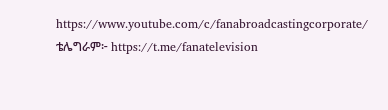https://www.youtube.com/c/fanabroadcastingcorporate/
ቴሌግራም፦ https://t.me/fanatelevision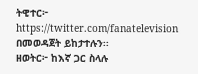ትዊተር፦ https://twitter.com/fanatelevision በመወዳጀት ይከታተሉን፡፡
ዘወትር፦ ከእኛ ጋር ስላሉ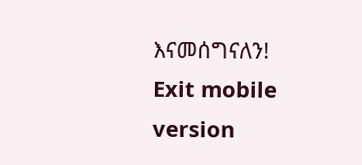እናመሰግናለን!
Exit mobile version